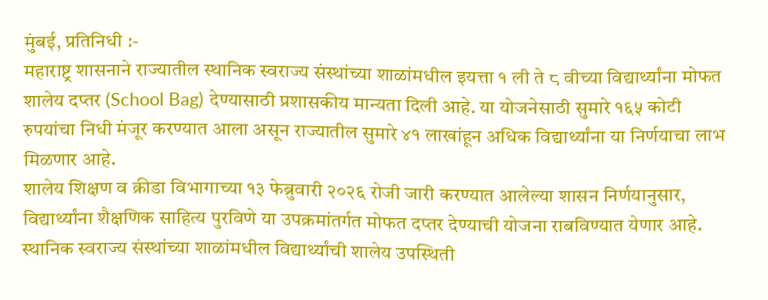मुंबई, प्रतिनिधी :-
महाराष्ट्र शासनाने राज्यातील स्थानिक स्वराज्य संस्थांच्या शाळांमधील इयत्ता १ ली ते ८ वीच्या विद्यार्थ्यांना मोफत शालेय दप्तर (School Bag) देण्यासाठी प्रशासकीय मान्यता दिली आहे. या योजनेसाठी सुमारे १६५ कोटी रुपयांचा निधी मंजूर करण्यात आला असून राज्यातील सुमारे ४१ लाखांहून अधिक विद्यार्थ्यांना या निर्णयाचा लाभ मिळणार आहे.
शालेय शिक्षण व क्रीडा विभागाच्या १३ फेब्रुवारी २०२६ रोजी जारी करण्यात आलेल्या शासन निर्णयानुसार, विद्यार्थ्यांना शैक्षणिक साहित्य पुरविणे या उपक्रमांतर्गत मोफत दप्तर देण्याची योजना राबविण्यात येणार आहे. स्थानिक स्वराज्य संस्थांच्या शाळांमधील विद्यार्थ्यांची शालेय उपस्थिती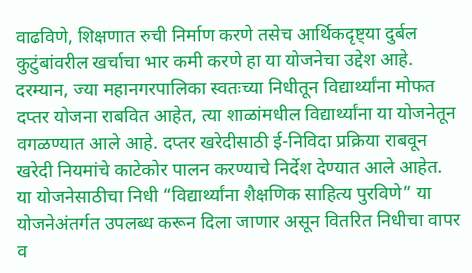वाढविणे, शिक्षणात रुची निर्माण करणे तसेच आर्थिकदृष्ट्या दुर्बल कुटुंबांवरील खर्चाचा भार कमी करणे हा या योजनेचा उद्देश आहे.
दरम्यान, ज्या महानगरपालिका स्वतःच्या निधीतून विद्यार्थ्यांना मोफत दप्तर योजना राबवित आहेत, त्या शाळांमधील विद्यार्थ्यांना या योजनेतून वगळण्यात आले आहे. दप्तर खरेदीसाठी ई-निविदा प्रक्रिया राबवून खरेदी नियमांचे काटेकोर पालन करण्याचे निर्देश देण्यात आले आहेत.
या योजनेसाठीचा निधी “विद्यार्थ्यांना शैक्षणिक साहित्य पुरविणे” या योजनेअंतर्गत उपलब्ध करून दिला जाणार असून वितरित निधीचा वापर व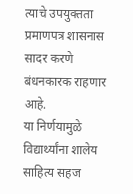त्याचे उपयुक्तता प्रमाणपत्र शासनास सादर करणे बंधनकारक राहणार आहे.
या निर्णयामुळे विद्यार्थ्यांना शालेय साहित्य सहज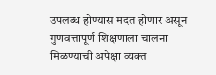उपलब्ध होण्यास मदत होणार असून गुणवत्तापूर्ण शिक्षणाला चालना मिळण्याची अपेक्षा व्यक्त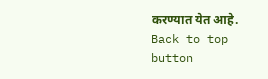करण्यात येत आहे.
Back to top button